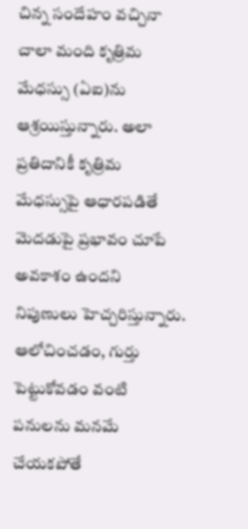చిన్న సందేహం వచ్చినా చాలా మంది కృత్రిమ మేధస్సు (ఏఐ)ను ఆశ్రయిస్తున్నారు. అలా ప్రతిదానికీ కృత్రిమ మేధస్సుపై ఆధారపడితే మెదడుపై ప్రభావం చూపే అవకాశం ఉందని నిపుణులు హెచ్చరిస్తున్నారు. ఆలోచించడం, గుర్తు పెట్టుకోవడం వంటి పనులను మనమే చేయకపోతే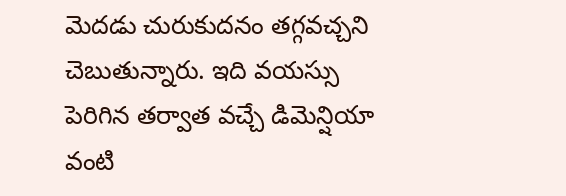మెదడు చురుకుదనం తగ్గవచ్చని చెబుతున్నారు. ఇది వయస్సు పెరిగిన తర్వాత వచ్చే డిమెన్షియా వంటి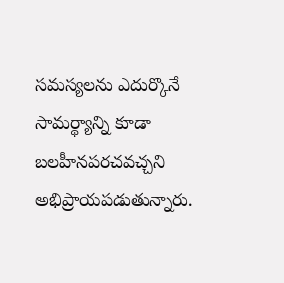సమస్యలను ఎదుర్కొనే సామర్థ్యాన్ని కూడా బలహీనపరచవచ్చని అభిప్రాయపడుతున్నారు.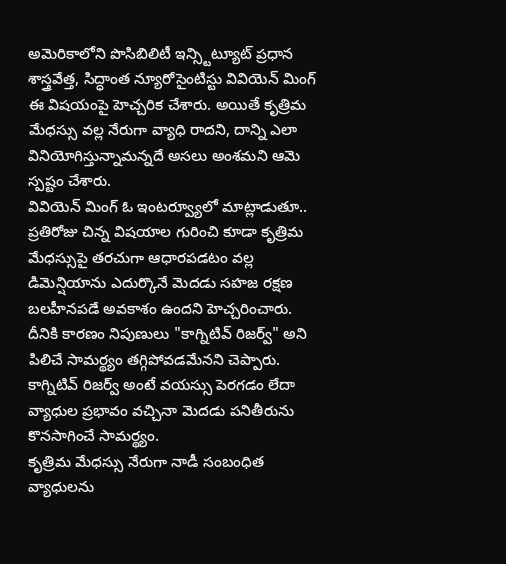అమెరికాలోని పొసిబిలిటీ ఇన్స్టిట్యూట్ ప్రధాన శాస్త్రవేత్త, సిద్ధాంత న్యూరోసైంటిస్టు వివియెన్ మింగ్ ఈ విషయంపై హెచ్చరిక చేశారు. అయితే కృత్రిమ మేధస్సు వల్ల నేరుగా వ్యాధి రాదని, దాన్ని ఎలా వినియోగిస్తున్నామన్నదే అసలు అంశమని ఆమె స్పష్టం చేశారు.
వివియెన్ మింగ్ ఓ ఇంటర్వ్యూలో మాట్లాడుతూ.. ప్రతిరోజు చిన్న విషయాల గురించి కూడా కృత్రిమ మేధస్సుపై తరచుగా ఆధారపడటం వల్ల డిమెన్షియాను ఎదుర్కొనే మెదడు సహజ రక్షణ బలహీనపడే అవకాశం ఉందని హెచ్చరించారు. దీనికి కారణం నిపుణులు "కాగ్నిటివ్ రిజర్వ్" అని పిలిచే సామర్థ్యం తగ్గిపోవడమేనని చెప్పారు. కాగ్నిటివ్ రిజర్వ్ అంటే వయస్సు పెరగడం లేదా వ్యాధుల ప్రభావం వచ్చినా మెదడు పనితీరును కొనసాగించే సామర్థ్యం.
కృత్రిమ మేధస్సు నేరుగా నాడీ సంబంధిత వ్యాధులను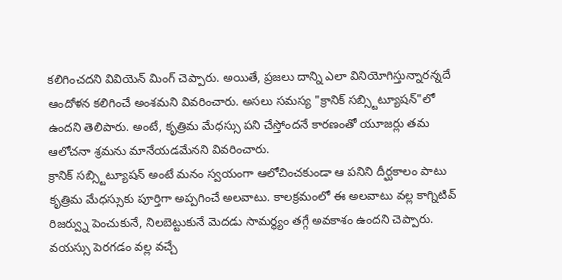కలిగించదని వివియెన్ మింగ్ చెప్పారు. అయితే, ప్రజలు దాన్ని ఎలా వినియోగిస్తున్నారన్నదే ఆందోళన కలిగించే అంశమని వివరించారు. అసలు సమస్య "క్రానిక్ సబ్స్టిట్యూషన్"లో ఉందని తెలిపారు. అంటే, కృత్రిమ మేధస్సు పని చేస్తోందనే కారణంతో యూజర్లు తమ ఆలోచనా శ్రమను మానేయడమేనని వివరించారు.
క్రానిక్ సబ్స్టిట్యూషన్ అంటే మనం స్వయంగా ఆలోచించకుండా ఆ పనిని దీర్ఘకాలం పాటు కృత్రిమ మేధస్సుకు పూర్తిగా అప్పగించే అలవాటు. కాలక్రమంలో ఈ అలవాటు వల్ల కాగ్నిటివ్ రిజర్వ్ను పెంచుకునే, నిలబెట్టుకునే మెదడు సామర్థ్యం తగ్గే అవకాశం ఉందని చెప్పారు. వయస్సు పెరగడం వల్ల వచ్చే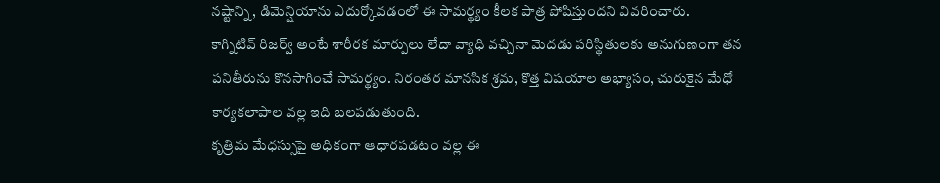నష్టాన్ని, డిమెన్షియాను ఎదుర్కోవడంలో ఈ సామర్థ్యం కీలక పాత్ర పోషిస్తుందని వివరించారు.
కాగ్నిటివ్ రిజర్వ్ అంటే శారీరక మార్పులు లేదా వ్యాధి వచ్చినా మెదడు పరిస్థితులకు అనుగుణంగా తన పనితీరును కొనసాగించే సామర్థ్యం. నిరంతర మానసిక శ్రమ, కొత్త విషయాల అభ్యాసం, చురుకైన మేధో కార్యకలాపాల వల్ల ఇది బలపడుతుంది.
కృత్రిమ మేధస్సుపై అధికంగా ఆధారపడటం వల్ల ఈ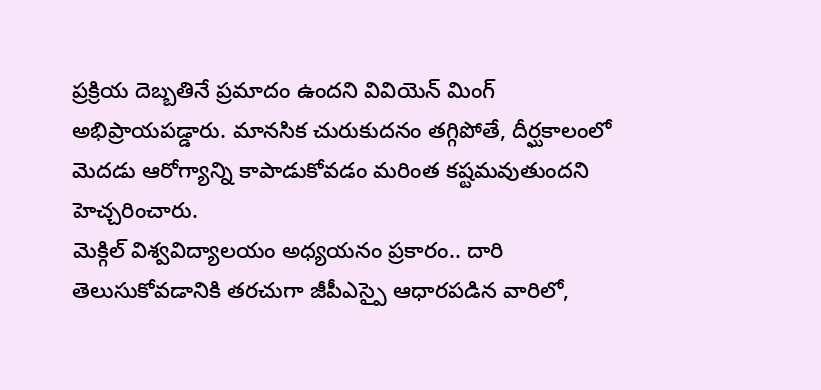ప్రక్రియ దెబ్బతినే ప్రమాదం ఉందని వివియెన్ మింగ్ అభిప్రాయపడ్డారు. మానసిక చురుకుదనం తగ్గిపోతే, దీర్ఘకాలంలో మెదడు ఆరోగ్యాన్ని కాపాడుకోవడం మరింత కష్టమవుతుందని హెచ్చరించారు.
మెక్గిల్ విశ్వవిద్యాలయం అధ్యయనం ప్రకారం.. దారి తెలుసుకోవడానికి తరచుగా జీపీఎస్పై ఆధారపడిన వారిలో,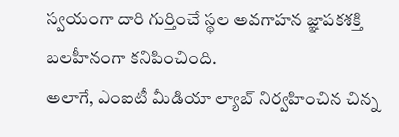స్వయంగా దారి గుర్తించే స్థల అవగాహన జ్ఞాపకశక్తి బలహీనంగా కనిపించింది.
అలాగే, ఎంఐటీ మీడియా ల్యాబ్ నిర్వహించిన చిన్న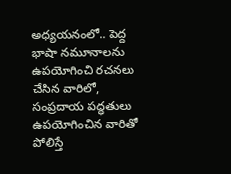అధ్యయనంలో.. పెద్ద భాషా నమూనాలను ఉపయోగించి రచనలు చేసిన వారిలో, సంప్రదాయ పద్ధతులు ఉపయోగించిన వారితో పోలిస్తే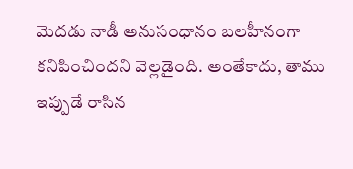మెదడు నాడీ అనుసంధానం బలహీనంగా కనిపించిందని వెల్లడైంది. అంతేకాదు, తాము ఇప్పుడే రాసిన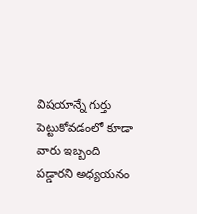విషయాన్నే గుర్తు పెట్టుకోవడంలో కూడా వారు ఇబ్బంది పడ్డారని అధ్యయనం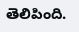తెలిపింది.